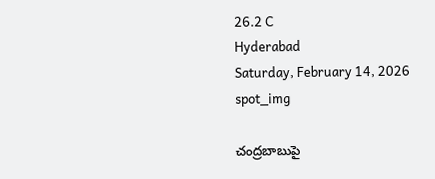26.2 C
Hyderabad
Saturday, February 14, 2026
spot_img

చంద్రబాబుపై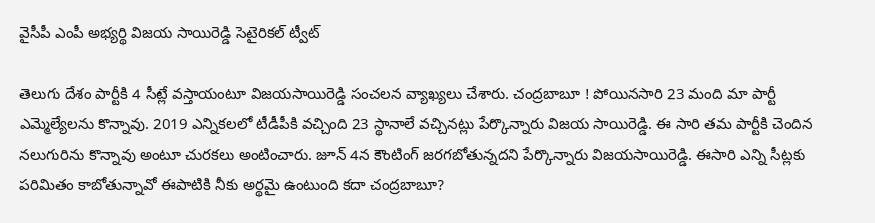వైసీపీ ఎంపీ అభ్యర్థి విజయ సాయిరెడ్డి సెటైరికల్‌ ట్వీట్‌

తెలుగు దేశం పార్టీకి 4 సీట్లే వస్తాయంటూ విజయసాయిరెడ్డి సంచలన వ్యాఖ్యలు చేశారు. చంద్రబాబూ ! పోయినసారి 23 మంది మా పార్టీ ఎమ్మెల్యేలను కొన్నావు. 2019 ఎన్నికలలో టీడీపీకి వచ్చింది 23 స్థానాలే వచ్చినట్లు పేర్కొన్నారు విజయ సాయిరెడ్డి. ఈ సారి తమ పార్టీకి చెందిన నలుగురిను కొన్నావు అంటూ చురకలు అంటించారు. జూన్‌ 4న కౌంటింగ్ జరగబోతున్నదని పేర్కొన్నారు విజయసాయిరెడ్డి. ఈసారి ఎన్ని సీట్లకు పరిమితం కాబోతున్నావో ఈపాటికి నీకు అర్థమై ఉంటుంది కదా చంద్రబాబూ?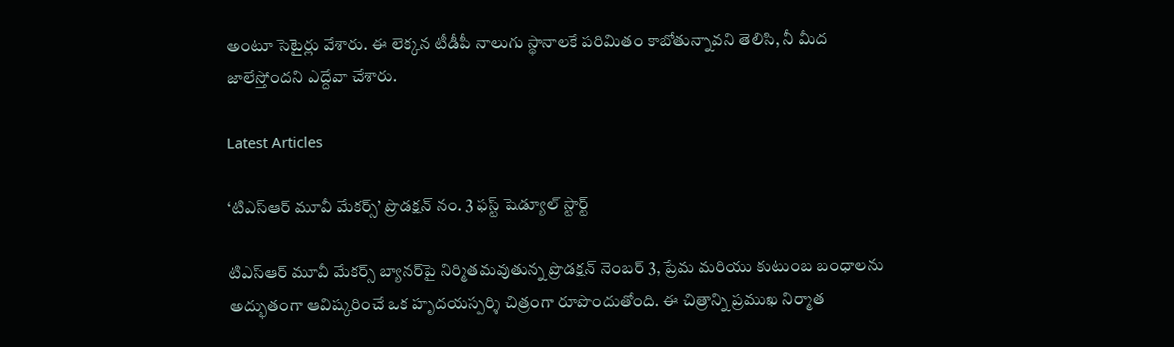అంటూ సెటైర్లు వేశారు. ఈ లెక్కన టీడీపీ నాలుగు స్థానాలకే పరిమితం కాబోతున్నావని తెలిసి, నీ మీద జాలేస్తోందని ఎద్దేవా చేశారు.

Latest Articles

‘టిఎస్ఆర్ మూవీ మేకర్స్’ ప్రొడక్షన్ నం. 3 ఫస్ట్ షెడ్యూల్ స్టార్ట్

టిఎస్ఆర్ మూవీ మేకర్స్ బ్యానర్‌పై నిర్మితమవుతున్న ప్రొడక్షన్ నెంబర్ 3, ప్రేమ మరియు కుటుంబ బంధాలను అద్భుతంగా ఆవిష్కరించే ఒక హృదయస్పర్శి చిత్రంగా రూపొందుతోంది. ఈ చిత్రాన్ని ప్రముఖ నిర్మాత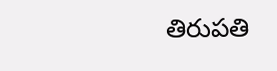తిరుపతి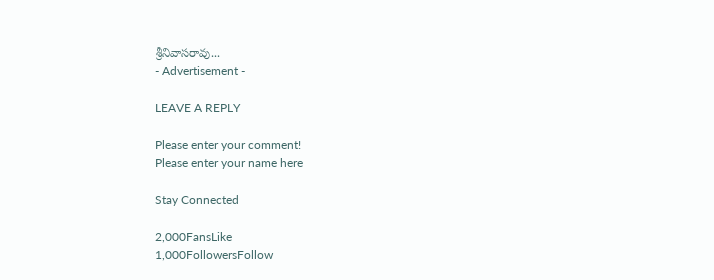శ్రీనివాసరావు...
- Advertisement -

LEAVE A REPLY

Please enter your comment!
Please enter your name here

Stay Connected

2,000FansLike
1,000FollowersFollow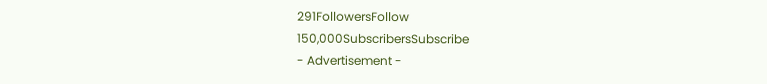291FollowersFollow
150,000SubscribersSubscribe
- Advertisement -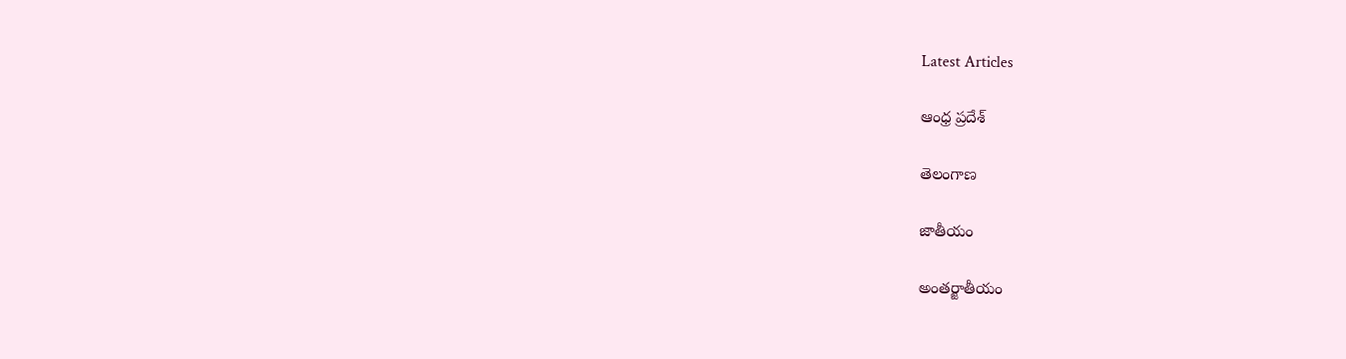Latest Articles

ఆంధ్ర ప్రదేశ్

తెలంగాణ

జాతీయం

అంతర్జాతీయం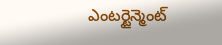ఎంటర్టైన్మెంట్